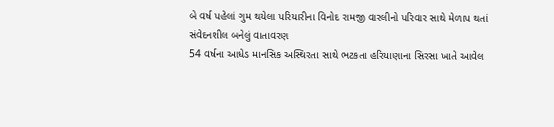બે વર્ષ પહેલાં ગુમ થયેલા પરિયારીના વિનોદ રામજી વારલીનો પરિવાર સાથે મેળાપ થતાં સંવેદનશીલ બનેલું વાતાવરણ
54 વર્ષના આધેડ માનસિક અસ્થિરતા સાથે ભટકતા હરિયાણાના સિરસા ખાતે આવેલ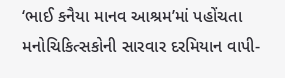‘ભાઈ કનૈયા માનવ આશ્રમ’માં પહોંચતા મનોચિકિત્સકોની સારવાર દરમિયાન વાપી-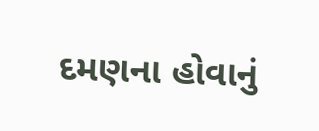દમણના હોવાનું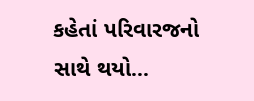કહેતાં પરિવારજનો સાથે થયો...